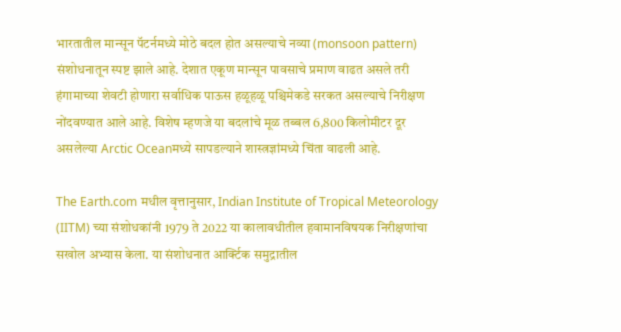भारतातील मान्सून पॅटर्नमध्ये मोठे बदल होत असल्याचे नव्या (monsoon pattern) संशोधनातून स्पष्ट झाले आहे. देशात एकूण मान्सून पावसाचे प्रमाण वाढत असले तरी हंगामाच्या शेवटी होणारा सर्वाधिक पाऊस हळूहळू पश्चिमेकडे सरकत असल्याचे निरीक्षण नोंदवण्यात आले आहे. विशेष म्हणजे या बदलांचे मूळ तब्बल 6,800 किलोमीटर दूर असलेल्या Arctic Oceanमध्ये सापडल्याने शास्त्रज्ञांमध्ये चिंता वाढली आहे.

The Earth.com मधील वृत्तानुसार, Indian Institute of Tropical Meteorology (IITM) च्या संशोधकांनी 1979 ते 2022 या कालावधीतील हवामानविषयक निरीक्षणांचा सखोल अभ्यास केला. या संशोधनात आर्क्टिक समुद्रातील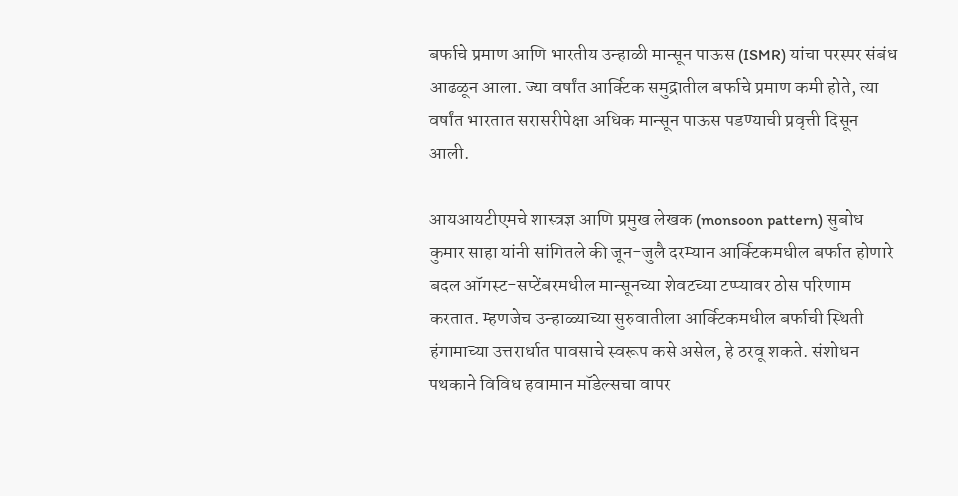बर्फाचे प्रमाण आणि भारतीय उन्हाळी मान्सून पाऊस (ISMR) यांचा परस्पर संबंध आढळून आला. ज्या वर्षांत आर्क्टिक समुद्रातील बर्फाचे प्रमाण कमी होते, त्या वर्षांत भारतात सरासरीपेक्षा अधिक मान्सून पाऊस पडण्याची प्रवृत्ती दिसून आली.

आयआयटीएमचे शास्त्रज्ञ आणि प्रमुख लेखक (monsoon pattern) सुबोध कुमार साहा यांनी सांगितले की जून-जुलै दरम्यान आर्क्टिकमधील बर्फात होणारे बदल ऑगस्ट-सप्टेंबरमधील मान्सूनच्या शेवटच्या टप्प्यावर ठोस परिणाम करतात. म्हणजेच उन्हाळ्याच्या सुरुवातीला आर्क्टिकमधील बर्फाची स्थिती हंगामाच्या उत्तरार्धात पावसाचे स्वरूप कसे असेल, हे ठरवू शकते. संशोधन पथकाने विविध हवामान मॉडेल्सचा वापर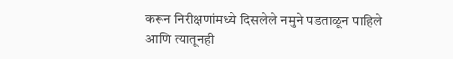करून निरीक्षणांमध्ये दिसलेले नमुने पडताळून पाहिले आणि त्यातूनही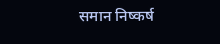समान निष्कर्ष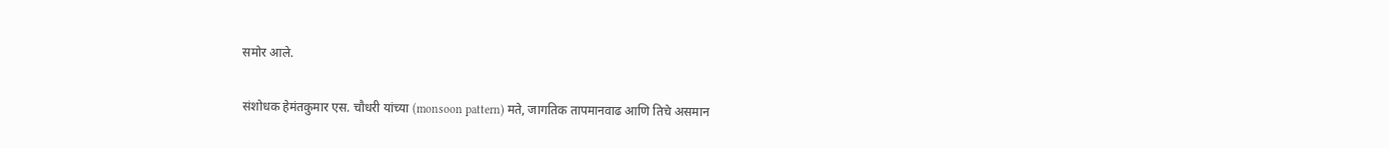समोर आले.

संशोधक हेमंतकुमार एस. चौधरी यांच्या (monsoon pattern) मते, जागतिक तापमानवाढ आणि तिचे असमान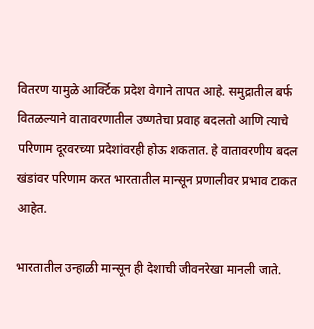वितरण यामुळे आर्क्टिक प्रदेश वेगाने तापत आहे. समुद्रातील बर्फ वितळल्याने वातावरणातील उष्णतेचा प्रवाह बदलतो आणि त्याचे परिणाम दूरवरच्या प्रदेशांवरही होऊ शकतात. हे वातावरणीय बदल खंडांवर परिणाम करत भारतातील मान्सून प्रणालीवर प्रभाव टाकत आहेत.

भारतातील उन्हाळी मान्सून ही देशाची जीवनरेखा मानली जाते.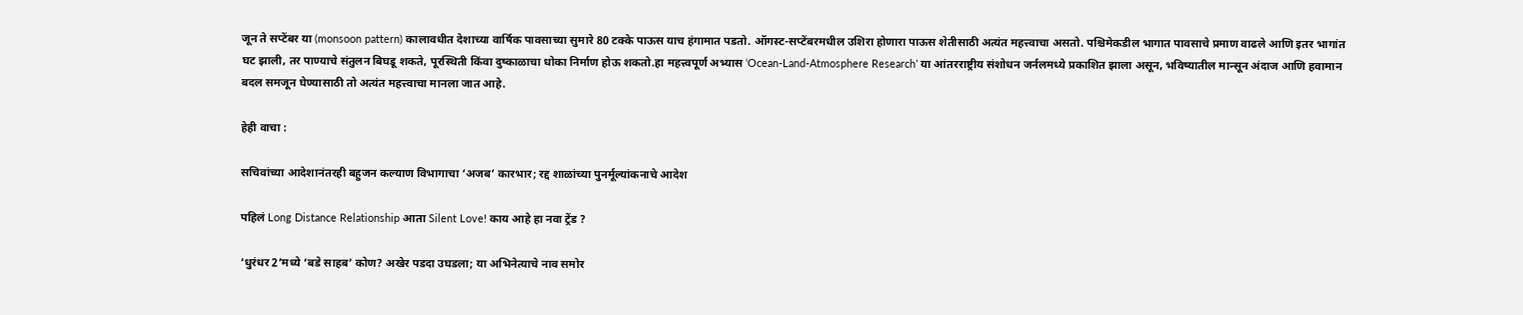जून ते सप्टेंबर या (monsoon pattern) कालावधीत देशाच्या वार्षिक पावसाच्या सुमारे 80 टक्के पाऊस याच हंगामात पडतो. ऑगस्ट-सप्टेंबरमधील उशिरा होणारा पाऊस शेतीसाठी अत्यंत महत्त्वाचा असतो. पश्चिमेकडील भागात पावसाचे प्रमाण वाढले आणि इतर भागांत घट झाली, तर पाण्याचे संतुलन बिघडू शकते, पूरस्थिती किंवा दुष्काळाचा धोका निर्माण होऊ शकतो.हा महत्त्वपूर्ण अभ्यास ‘Ocean-Land-Atmosphere Research’ या आंतरराष्ट्रीय संशोधन जर्नलमध्ये प्रकाशित झाला असून, भविष्यातील मान्सून अंदाज आणि हवामान बदल समजून घेण्यासाठी तो अत्यंत महत्त्वाचा मानला जात आहे.

हेही वाचा :

सचिवांच्या आदेशानंतरही बहुजन कल्याण विभागाचा ‘अजब’ कारभार; रद्द शाळांच्या पुनर्मूल्यांकनाचे आदेश

पहिलं Long Distance Relationship आता Silent Love! काय आहे हा नवा ट्रेंड ?

‘धुरंधर 2’मध्ये ‘बडे साहब’ कोण? अखेर पडदा उघडला; या अभिनेत्याचे नाव समोर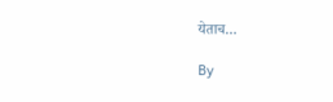येताच…

By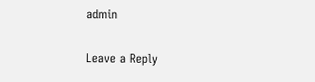admin

Leave a Reply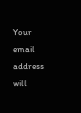Your email address will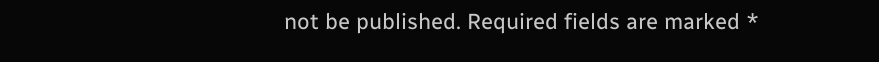not be published. Required fields are marked *